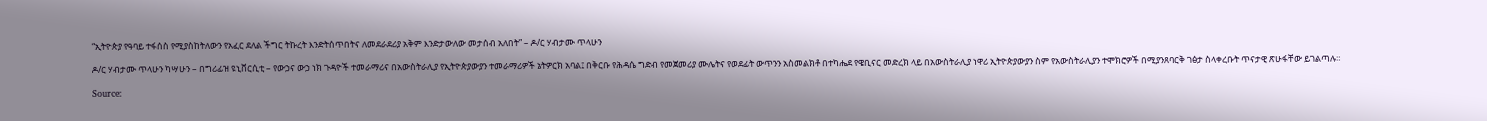“ኢትዮጵያ የዓባይ ተፋሰስ የሚያስከትለውን የአፈር ደለል ችግር ትኩረት እንድትሰጥበትና ለመደራደሪያ አቅም እንድታውለው መታሰብ አለበት” – ዶ/ር ሃብታሙ ጥላሁን

ዶ/ር ሃብታሙ ጥላሁን ካሣሁን – በግሪፊዝ ዩኒቨርሲቲ – የውኃና ውኃ ነክ ጉዳዮች ተመራማሪና በአውስትራሊያ የኢትዮጵያውያን ተመራማሪዎች ኔትዎርክ አባል፤ በቅርቡ የሕዳሴ ግድብ የመጀመሪያ ሙሌትና የወደፊት ውጥንን አስመልክቶ በተካሔደ የዌቢናር መድረክ ላይ በአውስትራሊያ ነዋሪ ኢትዮጵያውያን ስም የአውስትራሊያን ተሞክሮዎች በሚያንጸባርቅ ገፅታ ስላቀረቡት ጥናታዊ ጽሁፋቸው ይገልጣሉ።

Source: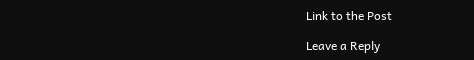Link to the Post

Leave a Reply